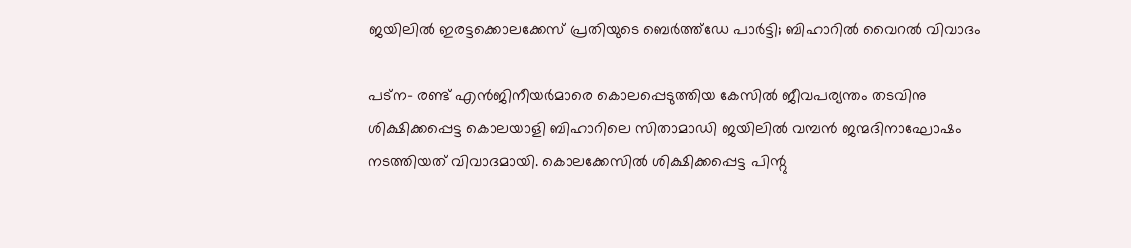ജയിലില്‍ ഇരട്ടക്കൊലക്കേസ് പ്രതിയുടെ ബെര്‍ത്ത്‌ഡേ പാര്‍ട്ടി; ബിഹാറില്‍ വൈറല്‍ വിവാദം

പട്‌ന- രണ്ട് എന്‍ജിനീയര്‍മാരെ കൊലപ്പെടുത്തിയ കേസില്‍ ജീവപര്യന്തം തടവിനു ശിക്ഷിക്കപ്പെട്ട കൊലയാളി ബിഹാറിലെ സിതാമാഡി ജയിലില്‍ വമ്പന്‍ ജന്മദിനാഘോഷം നടത്തിയത് വിവാദമായി. കൊലക്കേസില്‍ ശിക്ഷിക്കപ്പെട്ട പിന്റു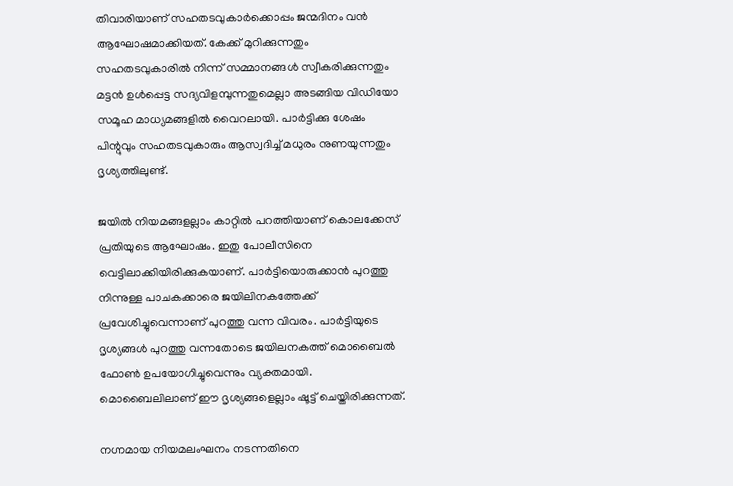തിവാരിയാണ് സഹതടവുകാര്‍ക്കൊപ്പം ജന്മദിനം വന്‍ ആഘോഷമാക്കിയത്. കേക്ക് മുറിക്കുന്നതും സഹതടവുകാരില്‍ നിന്ന് സമ്മാനങ്ങള്‍ സ്വീകരിക്കുന്നതും മട്ടന്‍ ഉള്‍പ്പെട്ട സദ്യവിളമ്പുന്നതുമെല്ലാ അടങ്ങിയ വിഡിയോ സമൂഹ മാധ്യമങ്ങളില്‍ വൈറലായി. പാര്‍ട്ടിക്കു ശേഷം പിന്റുവും സഹതടവുകാരും ആസ്വദിച്ച് മധുരം നുണയുന്നതും ദൃശ്യത്തിലുണ്ട്.

ജയില്‍ നിയമങ്ങളല്ലാം കാറ്റില്‍ പറത്തിയാണ് കൊലക്കേസ് പ്രതിയുടെ ആഘോഷം. ഇതു പോലീസിനെ വെട്ടിലാക്കിയിരിക്കുകയാണ്. പാര്‍ട്ടിയൊരുക്കാന്‍ പുറത്തു നിന്നുള്ള പാചകക്കാരെ ജയിലിനകത്തേക്ക് പ്രവേശിച്ചുവെന്നാണ് പുറത്തു വന്ന വിവരം. പാര്‍ട്ടിയുടെ ദൃശ്യങ്ങള്‍ പുറത്തു വന്നതോടെ ജയിലനകത്ത് മൊബൈല്‍ ഫോണ്‍ ഉപയോഗിച്ചുവെന്നും വ്യക്തമായി. മൊബൈലിലാണ് ഈ ദൃശ്യങ്ങളെല്ലാം ഷൂട്ട് ചെയ്തിരിക്കുന്നത്.

നഗ്നമായ നിയമലംഘനം നടന്നതിനെ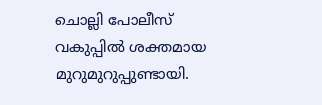ചൊല്ലി പോലീസ് വകുപ്പില്‍ ശക്തമായ മുറുമുറുപ്പുണ്ടായി.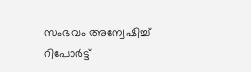സംഭവം അന്വേഷിച്ച് റിപോര്‍ട്ട്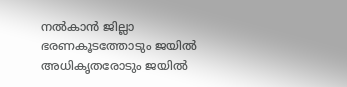നല്‍കാന്‍ ജില്ലാ ഭരണകൂടത്തോടും ജയില്‍ അധികൃതരോടും ജയില്‍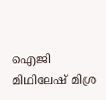ഐജി മിഥിലേഷ് മിശ്ര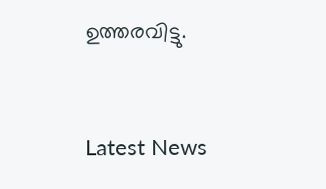ഉത്തരവിട്ടു.


Latest News